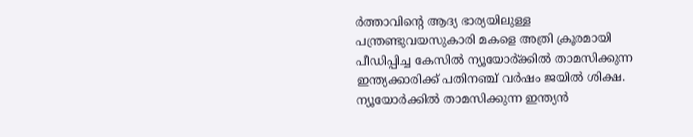ർത്താവിന്റെ ആദ്യ ഭാര്യയിലുള്ള പന്ത്രണ്ടുവയസുകാരി മകളെ അത്രി ക്രൂരമായി പീഡിപ്പിച്ച കേസിൽ ന്യൂയോർ്ക്കിൽ താമസിക്കുന്ന ഇന്ത്യക്കാരിക്ക് പതിനഞ്ച് വർഷം ജയിൽ ശിക്ഷ. ന്യൂയോർക്കിൽ താമസിക്കുന്ന ഇന്ത്യൻ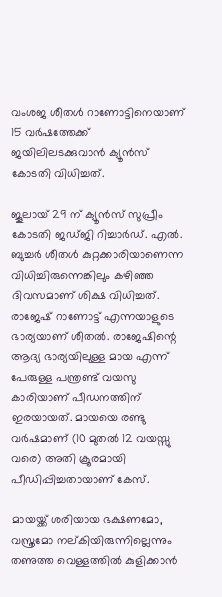വംശജ ശീതൾ റാണോട്ടിനെയാണ് 15 വർഷത്തേക്ക് ജയിലിലടക്കുവാൻ ക്യൂൻസ് കോടതി വിധിച്ചത്.

ജൂലായ് 29 ന് ക്യൂൻസ് സുപ്രീം കോടതി ജഡ്ജി റിച്ചാർഡ്. എൽ. ബുച്ചർ ശീതൾ കുറ്റക്കാരിയാണെന്ന വിധിച്ചിരുന്നെങ്കിലും കഴിഞ്ഞ ദിവസമാണ് ശിക്ഷ വിധിച്ചത്. രാജേഷ് റാണോട്ട് എന്നയാളുടെ ഭാര്യയാണ് ശീതൽ. രാജേഷിന്റെ ആദ്യ ഭാര്യയിലുള്ള മായ എന്ന് പേരുള്ള പന്ത്രണ്ട് വയസു കാരിയാണ് പീഡനത്തിന് ഇരയായത്. മായയെ രണ്ടു വർഷമാണ് (10 മുതൽ 12 വയസ്സു വരെ) അതി ക്രൂരമായി പീഡിപ്പിച്ചതായാണ് കേസ്.

മായയ്ക്ക് ശരിയായ ഭക്ഷണമോ, വസ്ത്രമോ നല്കിയിരുന്നില്ലെന്നും തണുത്ത വെള്ളത്തിൽ കുളിക്കാൻ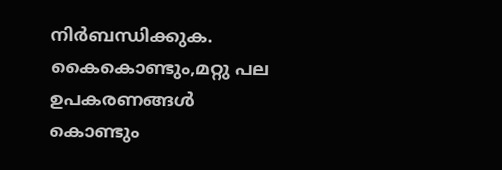നിർബന്ധിക്കുക. കൈകൊണ്ടും,മറ്റു പല ഉപകരണങ്ങൾ കൊണ്ടും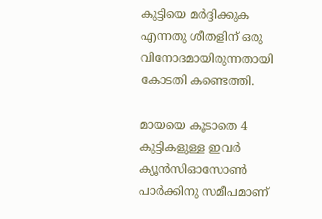കുട്ടിയെ മർദ്ദിക്കുക എന്നതു ശീതളിന് ഒരു വിനോദമായിരുന്നതായി കോടതി കണ്ടെത്തി.

മായയെ കൂടാതെ 4 കുട്ടികളുള്ള ഇവർ ക്യൂൻസിഓസോൺ പാർക്കിനു സമീപമാണ്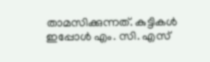താമസിക്കുന്നത്. കുട്ടികൾ ഇപ്പോൾ എം. സി. എസ്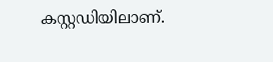കസ്റ്റഡിയിലാണ്.